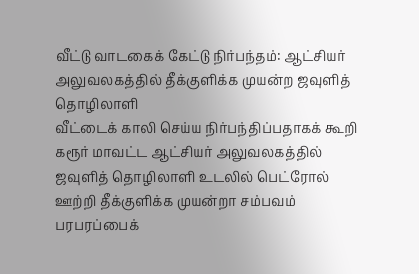வீட்டு வாடகைக் கேட்டு நிர்பந்தம்: ஆட்சியர் அலுவலகத்தில் தீக்குளிக்க முயன்ற ஜவுளித் தொழிலாளி
வீட்டைக் காலி செய்ய நிர்பந்திப்பதாகக் கூறி கரூர் மாவட்ட ஆட்சியர் அலுவலகத்தில் ஜவுளித் தொழிலாளி உடலில் பெட்ரோல் ஊற்றி தீக்குளிக்க முயன்றா சம்பவம் பரபரப்பைக்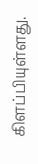கிளப்பியுள்ளது.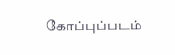கோப்புப்படம்